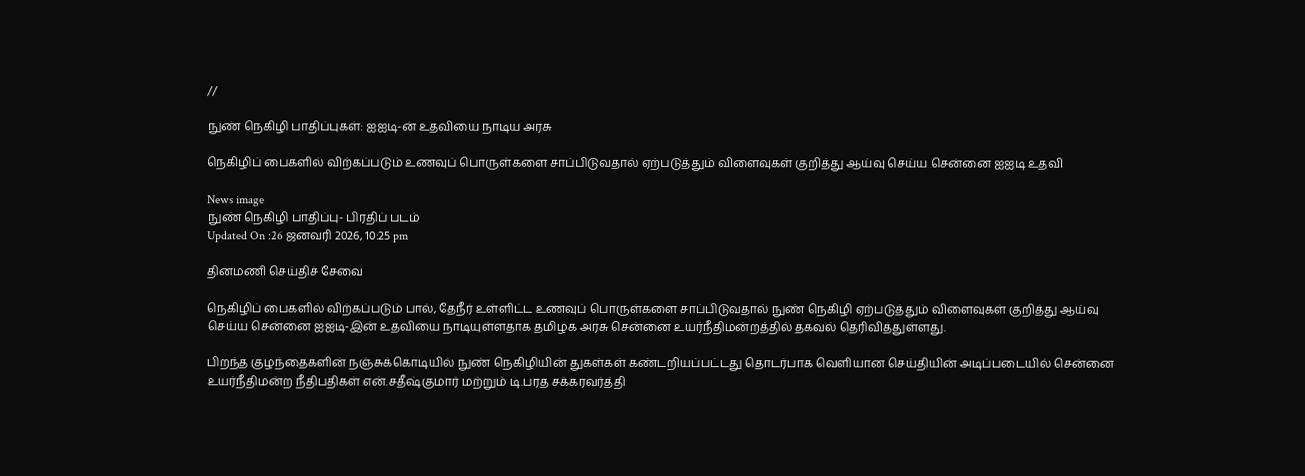//

நுண் நெகிழி பாதிப்புகள்: ஐஐடி-ன் உதவியை நாடிய அரசு

நெகிழிப் பைகளில் விற்கப்படும் உணவுப் பொருள்களை சாப்பிடுவதால் ஏற்படுத்தும் விளைவுகள் குறித்து ஆய்வு செய்ய சென்னை ஐஐடி உதவி

News image
நுண் நெகிழி பாதிப்பு- பிரதிப் படம்
Updated On :26 ஜனவரி 2026, 10:25 pm

தினமணி செய்திச் சேவை

நெகிழிப் பைகளில் விற்கப்படும் பால், தேநீர் உள்ளிட்ட உணவுப் பொருள்களை சாப்பிடுவதால் நுண் நெகிழி ஏற்படுத்தும் விளைவுகள் குறித்து ஆய்வு செய்ய சென்னை ஐஐடி-இன் உதவியை நாடியுள்ளதாக தமிழக அரசு சென்னை உயர்நீதிமன்றத்தில் தகவல் தெரிவித்துள்ளது.

பிறந்த குழந்தைகளின் நஞ்சுக்கொடியில் நுண் நெகிழியின் துகள்கள் கண்டறியப்பட்டது தொடர்பாக வெளியான செய்தியின் அடிப்படையில் சென்னை உயர்நீதிமன்ற நீதிபதிகள் என்.சதீஷ்குமார் மற்றும் டி.பரத சக்கரவர்த்தி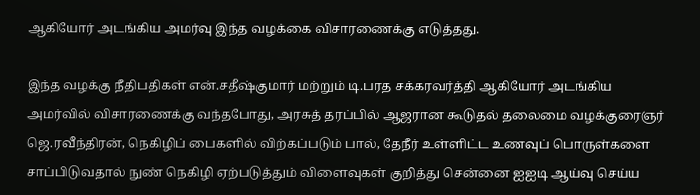ஆகியோர் அடங்கிய அமர்வு இந்த வழக்கை விசாரணைக்கு எடுத்தது.

இந்த வழக்கு நீதிபதிகள் என்.சதீஷ்குமார் மற்றும் டி.பரத சக்கரவர்த்தி ஆகியோர் அடங்கிய அமர்வில் விசாரணைக்கு வந்தபோது, அரசுத் தரப்பில் ஆஜரான கூடுதல் தலைமை வழக்குரைஞர் ஜெ.ரவீந்திரன், நெகிழிப் பைகளில் விற்கப்படும் பால், தேநீர் உள்ளிட்ட உணவுப் பொருள்களை சாப்பிடுவதால் நுண் நெகிழி ஏற்படுத்தும் விளைவுகள் குறித்து சென்னை ஐஐடி ஆய்வு செய்ய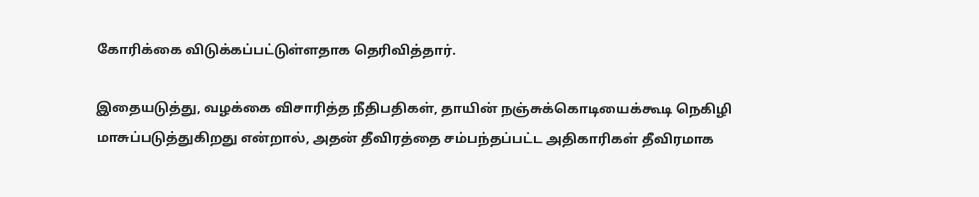கோரிக்கை விடுக்கப்பட்டுள்ளதாக தெரிவித்தார்.

இதையடுத்து, வழக்கை விசாரித்த நீதிபதிகள், தாயின் நஞ்சுக்கொடியைக்கூடி நெகிழி மாசுப்படுத்துகிறது என்றால், அதன் தீவிரத்தை சம்பந்தப்பட்ட அதிகாரிகள் தீவிரமாக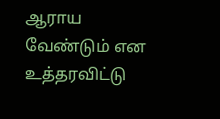ஆராய வேண்டும் என உத்தரவிட்டு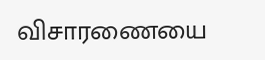விசாரணையை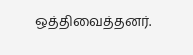ஒத்திவைத்தனர்.